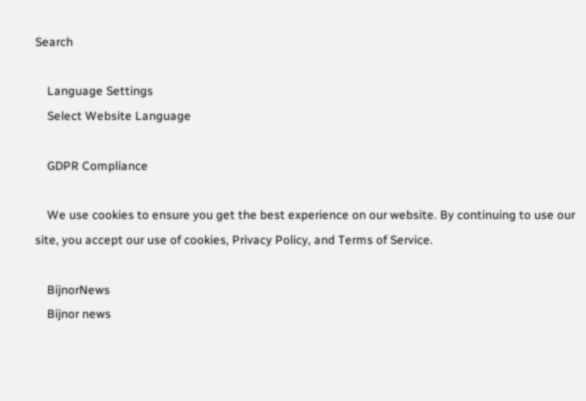Search

    Language Settings
    Select Website Language

    GDPR Compliance

    We use cookies to ensure you get the best experience on our website. By continuing to use our site, you accept our use of cookies, Privacy Policy, and Terms of Service.

    BijnorNews
    Bijnor news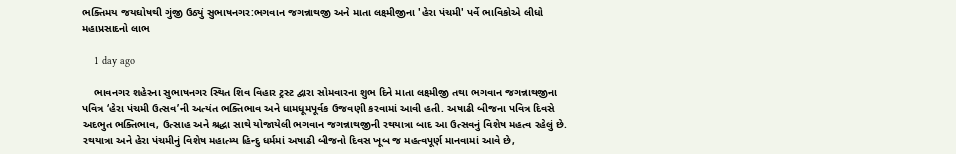ભક્તિમય જયઘોષથી ગુંજી ઉઠ્યું સુભાષનગર:ભગવાન જગન્નાથજી અને માતા લક્ષ્મીજીના 'હેરા પંચમી' પર્વે ભાવિકોએ લીધો મહાપ્રસાદનો લાભ

    1 day ago

    ભાવનગર શહેરના સુભાષનગર સ્થિત શિવ વિહાર ટ્રસ્ટ દ્વારા સોમવારના શુભ દિને માતા લક્ષ્મીજી તથા ભગવાન જગન્નાથજીના પવિત્ર ‘હેરા પંચમી ઉત્સવ’ની અત્યંત ભક્તિભાવ અને ધામધૂમપૂર્વક ઉજવણી કરવામાં આવી હતી. અષાઢી બીજના પવિત્ર દિવસે અદભુત ભક્તિભાવ, ઉત્સાહ અને શ્રદ્ધા સાથે યોજાયેલી ભગવાન જગન્નાથજીની રથયાત્રા બાદ આ ઉત્સવનું વિશેષ મહત્વ રહેલું છે. રથયાત્રા અને હેરા પંચમીનું વિશેષ મહાત્મ્ય હિન્દુ ધર્મમાં અષાઢી બીજનો દિવસ ખૂબ જ મહત્વપૂર્ણ માનવામાં આવે છે,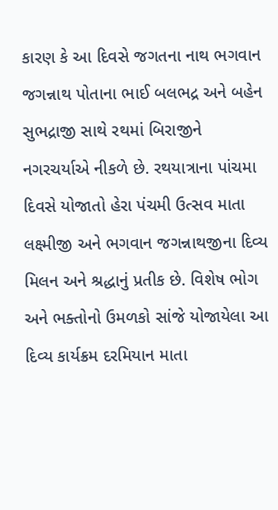કારણ કે આ દિવસે જગતના નાથ ભગવાન જગન્નાથ પોતાના ભાઈ બલભદ્ર અને બહેન સુભદ્રાજી સાથે રથમાં બિરાજીને નગરચર્યાએ નીકળે છે. રથયાત્રાના પાંચમા દિવસે યોજાતો હેરા પંચમી ઉત્સવ માતા લક્ષ્મીજી અને ભગવાન જગન્નાથજીના દિવ્ય મિલન અને શ્રદ્ધાનું પ્રતીક છે. વિશેષ ભોગ અને ભક્તોનો ઉમળકો સાંજે યોજાયેલા આ દિવ્ય કાર્યક્રમ દરમિયાન માતા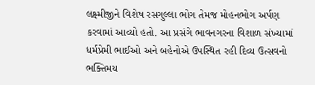લક્ષ્મીજીને વિશેષ રસગુલ્લા ભોગ તેમજ મોહનભોગ અર્પણ કરવામાં આવ્યો હતો. આ પ્રસંગે ભાવનગરના વિશાળ સંખ્યામાં ધર્મપ્રેમી ભાઈઓ અને બહેનોએ ઉપસ્થિત રહી દિવ્ય ઉત્સવનો ભક્તિમય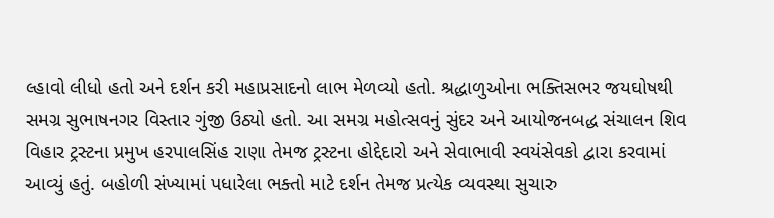લ્હાવો લીધો હતો અને દર્શન કરી મહાપ્રસાદનો લાભ મેળવ્યો હતો. શ્રદ્ધાળુઓના ભક્તિસભર જયઘોષથી સમગ્ર સુભાષનગર વિસ્તાર ગુંજી ઉઠ્યો હતો. આ સમગ્ર મહોત્સવનું સુંદર અને આયોજનબદ્ધ સંચાલન શિવ વિહાર ટ્રસ્ટના પ્રમુખ હરપાલસિંહ રાણા તેમજ ટ્રસ્ટના હોદ્દેદારો અને સેવાભાવી સ્વયંસેવકો દ્વારા કરવામાં આવ્યું હતું. બહોળી સંખ્યામાં પધારેલા ભક્તો માટે દર્શન તેમજ પ્રત્યેક વ્યવસ્થા સુચારુ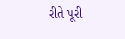રીતે પૂરી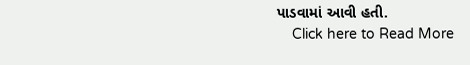પાડવામાં આવી હતી.
    Click here to Read More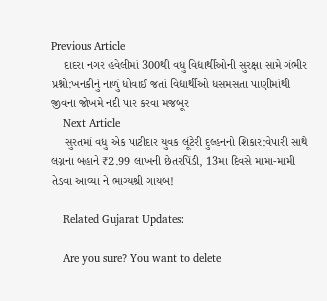Previous Article
    દાદરા નગર હવેલીમાં 300થી વધુ વિદ્યાર્થીઓની સુરક્ષા સામે ગંભીર પ્રશ્નો:ખનકીનું નાળું ધોવાઈ જતાં વિદ્યાર્થીઓ ધસમસતા પાણીમાંથી જીવના જોખમે નદી પાર કરવા મજબૂર
    Next Article
    સુરતમાં વધુ એક પાટીદાર યુવક લૂંટેરી દુલ્હનનો શિકાર:વેપારી સાથે લગ્નના બહાને ₹2.99 લાખની છેતરપિંડી, 13મા દિવસે મામા-મામી તેડવા આવ્યા ને ભાગ્યશ્રી ગાયબ!

    Related Gujarat Updates:

    Are you sure? You want to delete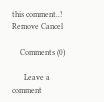this comment..! Remove Cancel

    Comments (0)

      Leave a comment